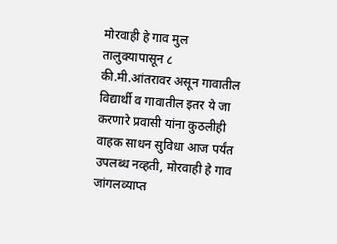मोरवाही हे गाव मुल तालुक्यापासून ८ की.मी.आंतरावर असून गावातील विद्यार्थी व गावातील इतर ये जा करणारे प्रवासी यांना कुठलीही वाहक साधन सुविधा आज पर्यंत उपलब्ध नव्हती, मोरवाही हे गाव जांगलव्याप्त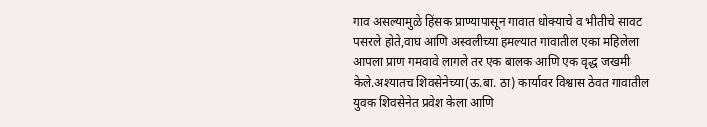गाव असल्यामुळे हिंसक प्राण्यापासून गावात धोक्याचे व भीतीचे सावट पसरले होते,वाघ आणि अस्वलीच्या हमल्यात गावातील एका महिलेला आपला प्राण गमवावे लागले तर एक बालक आणि एक वृद्ध जखमी केले.अश्यातच शिवसेनेच्या(ऊ.बा. ठा) कार्यावर विश्वास ठेवत गावातील युवक शिवसेनेत प्रवेश केला आणि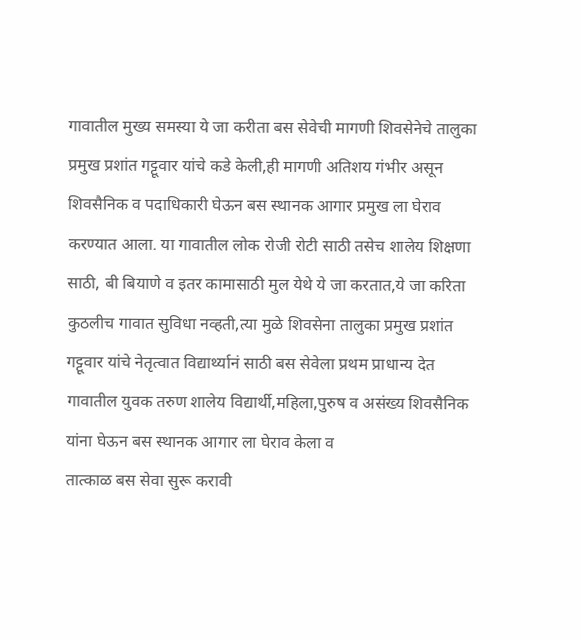गावातील मुख्य समस्या ये जा करीता बस सेवेची मागणी शिवसेनेचे तालुका प्रमुख प्रशांत गट्टूवार यांचे कडे केली,ही मागणी अतिशय गंभीर असून शिवसैनिक व पदाधिकारी घेऊन बस स्थानक आगार प्रमुख ला घेराव करण्यात आला. या गावातील लोक रोजी रोटी साठी तसेच शालेय शिक्षणा साठी, बी बियाणे व इतर कामासाठी मुल येथे ये जा करतात,ये जा करिता कुठलीच गावात सुविधा नव्हती,त्या मुळे शिवसेना तालुका प्रमुख प्रशांत गट्टूवार यांचे नेतृत्वात विद्यार्थ्यानं साठी बस सेवेला प्रथम प्राधान्य देत गावातील युवक तरुण शालेय विद्यार्थी,महिला,पुरुष व असंख्य शिवसैनिक यांना घेऊन बस स्थानक आगार ला घेराव केला व
तात्काळ बस सेवा सुरू करावी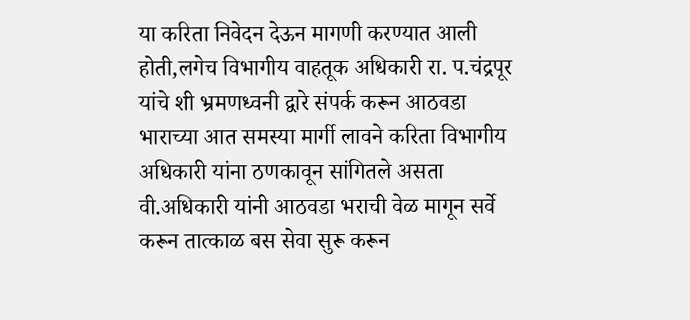या करिता निवेदन देऊन मागणी करण्यात आली होती,लगेच विभागीय वाहतूक अधिकारी रा. प.चंद्रपूर यांचे शी भ्रमणध्वनी द्वारे संपर्क करून आठवडा भाराच्या आत समस्या मार्गी लावने करिता विभागीय अधिकारी यांना ठणकावून सांगितले असता वी.अधिकारी यांनी आठवडा भराची वेळ मागून सर्वे करून तात्काळ बस सेवा सुरू करून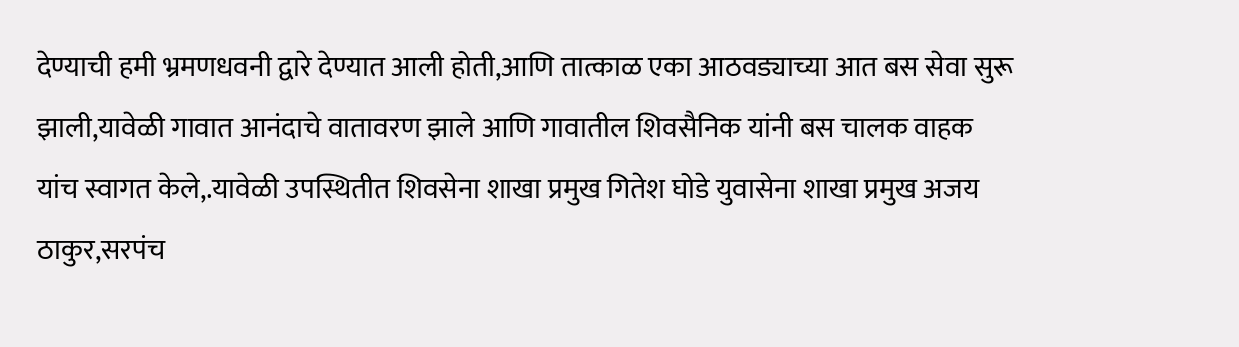देण्याची हमी भ्रमणधवनी द्वारे देण्यात आली होती,आणि तात्काळ एका आठवड्याच्या आत बस सेवा सुरू झाली,यावेळी गावात आनंदाचे वातावरण झाले आणि गावातील शिवसैनिक यांनी बस चालक वाहक यांच स्वागत केले,.यावेळी उपस्थितीत शिवसेना शाखा प्रमुख गितेश घोडे युवासेना शाखा प्रमुख अजय ठाकुर,सरपंच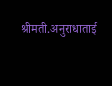श्रीमती.अनुराधाताई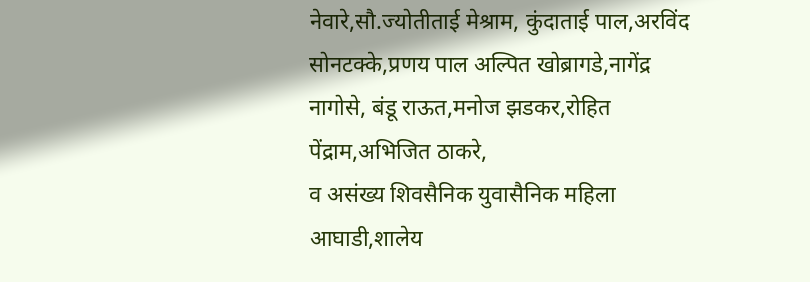नेवारे,सौ.ज्योतीताई मेश्राम, कुंदाताई पाल,अरविंद सोनटक्के,प्रणय पाल अल्पित खोब्रागडे,नागेंद्र नागोसे, बंडू राऊत,मनोज झडकर,रोहित पेंद्राम,अभिजित ठाकरे,
व असंख्य शिवसैनिक युवासैनिक महिला आघाडी,शालेय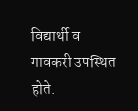विद्यार्थी व गावकरी उपस्थित होते.